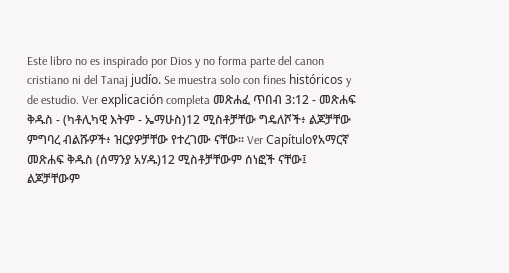Este libro no es inspirado por Dios y no forma parte del canon cristiano ni del Tanaj judío. Se muestra solo con fines históricos y de estudio. Ver explicación completa መጽሐፈ ጥበብ 3:12 - መጽሐፍ ቅዱስ - (ካቶሊካዊ እትም - ኤማሁስ)12 ሚስቶቻቸው ግዴለሾች፥ ልጆቻቸው ምግባረ ብልሹዎች፥ ዝርያዎቻቸው የተረገሙ ናቸው። Ver Capítuloየአማርኛ መጽሐፍ ቅዱስ (ሰማንያ አሃዱ)12 ሚስቶቻቸውም ሰነፎች ናቸው፤ ልጆቻቸውም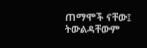ጠማሞች ናቸው፤ ትውልዳቸውም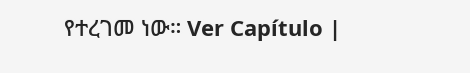የተረገመ ነው። Ver Capítulo |